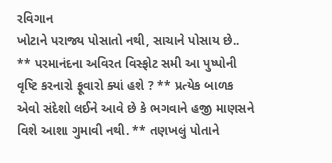રવિગાન
ખોટાને પરાજ્ય પોસાતો નથી, સાચાને પોસાય છે.. ** પરમાનંદના અવિરત વિસ્ફોટ સમી આ પુષ્પોની વૃષ્ટિ કરનારો ફૂવારો ક્યાં હશે ? ** પ્રત્યેક બાળક એવો સંદેશો લઈને આવે છે કે ભગવાને હજી માણસને વિશે આશા ગુમાવી નથી. ** તણખલું પોતાને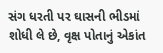સંગ ધરતી પર ઘાસની ભીડમાં શોધી લે છે, વૃક્ષ પોતાનું એકાંત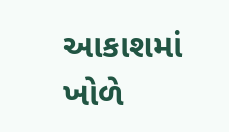આકાશમાં ખોળે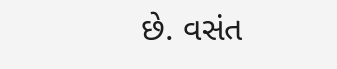છે. વસંત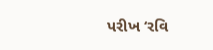પરીખ ‘રવિ